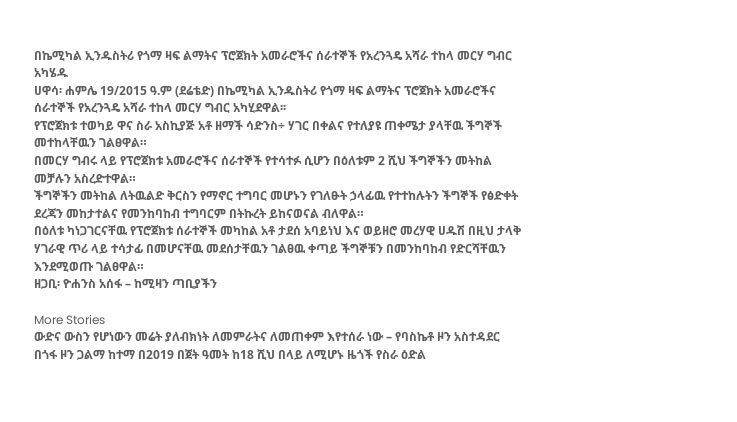በኬሚካል ኢንዱስትሪ የጎማ ዛፍ ልማትና ፕሮጀክት አመራሮችና ሰራተኞች የአረንጓዴ አሻራ ተከላ መርሃ ግብር አካሄዱ
ሀዋሳ፡ ሐምሌ 19/2015 ዓ.ም (ደሬቴድ) በኬሚካል ኢንዱስትሪ የጎማ ዛፍ ልማትና ፕሮጀክት አመራሮችና ሰራተኞች የአረንጓዴ አሻራ ተከላ መርሃ ግብር አካሂደዋል፡፡
የፕሮጀክቱ ተወካይ ዋና ስራ አስኪያጅ አቶ ዘማች ሳድንስ÷ ሃገር በቀልና የተለያዩ ጠቀሜታ ያላቸዉ ችግኞች መተከላቸዉን ገልፀዋል።
በመርሃ ግብሩ ላይ የፕሮጀክቱ አመራሮችና ሰራተኞች የተሳተፉ ሲሆን በዕለቱም 2 ሺህ ችግኞችን መትከል መቻሉን አስረድተዋል።
ችግኞችን መትከል ለትዉልድ ቅርስን የማኖር ተግባር መሆኑን የገለፁት ኃላፊዉ የተተከሉትን ችግኞች የፅድቀት ደረጃን መከታተልና የመንከባከብ ተግባርም በትኩረት ይከናወናል ብለዋል።
በዕለቱ ካነጋገርናቸዉ የፕሮጀክቱ ሰራተኞች መካከል አቶ ታደሰ አባይነህ እና ወይዘሮ መረሃዊ ሀዱሽ በዚህ ታላቅ ሃገራዊ ጥሪ ላይ ተሳታፊ በመሆናቸዉ መደሰታቸዉን ገልፀዉ ቀጣይ ችግኞቹን በመንከባከብ የድርሻቸዉን እንደሚወጡ ገልፀዋል።
ዘጋቢ፡ ዮሐንስ አሰፋ – ከሚዛን ጣቢያችን

More Stories
ውድና ውስን የሆነውን መሬት ያለብክነት ለመምራትና ለመጠቀም እየተሰራ ነው – የባስኬቶ ዞን አስተዳደር
በጎፋ ዞን ጋልማ ከተማ በ2019 በጀት ዓመት ከ18 ሺህ በላይ ለሚሆኑ ዜጎች የስራ ዕድል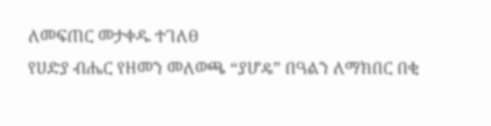ለመፍጠር መታቀዱ ተገለፀ
የሀድያ ብሔር የዘመን መለወጫ “ያሆዴ” በዓልን ለማክበር በቂ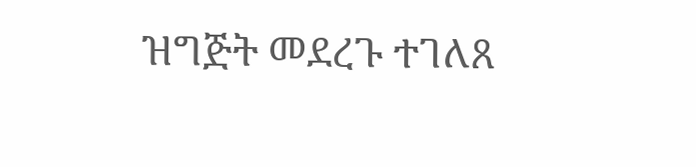ዝግጅት መደረጉ ተገለጸ